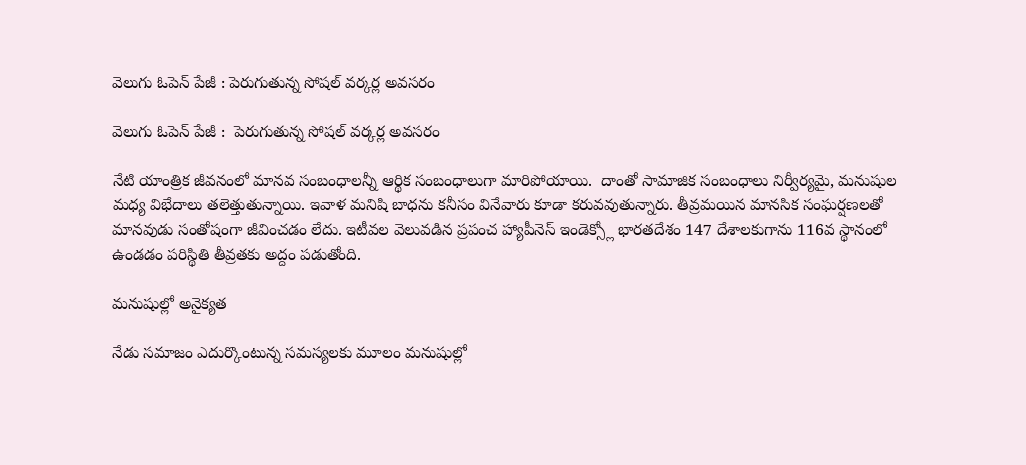వెలుగు ఓపెన్ పేజీ : పెరుగుతున్న సోషల్ వర్కర్ల అవసరం

వెలుగు ఓపెన్ పేజీ :  పెరుగుతున్న సోషల్ వర్కర్ల అవసరం

నేటి యాంత్రిక జీవనంలో మానవ సంబంధాలన్నీ ఆర్థిక సంబంధాలుగా మారిపోయాయి.  దాంతో సామాజిక సంబంధాలు నిర్వీర్యమై, మనుషుల మధ్య విభేదాలు తలెత్తుతున్నాయి. ఇవాళ మనిషి బాధను కనీసం వినేవారు కూడా కరువవుతున్నారు. తీవ్రమయిన మానసిక సంఘర్షణలతో మానవుడు సంతోషంగా జీవించడం లేదు. ఇటీవల వెలువడిన ప్రపంచ హ్యాపీనెస్ ఇండెక్స్లో భారతదేశం 147 దేశాలకుగాను 116వ స్థానంలో ఉండడం పరిస్థితి తీవ్రతకు అద్దం పడుతోంది.

మనుషుల్లో అనైక్యత

నేడు సమాజం ఎదుర్కొంటున్న సమస్యలకు మూలం మనుషుల్లో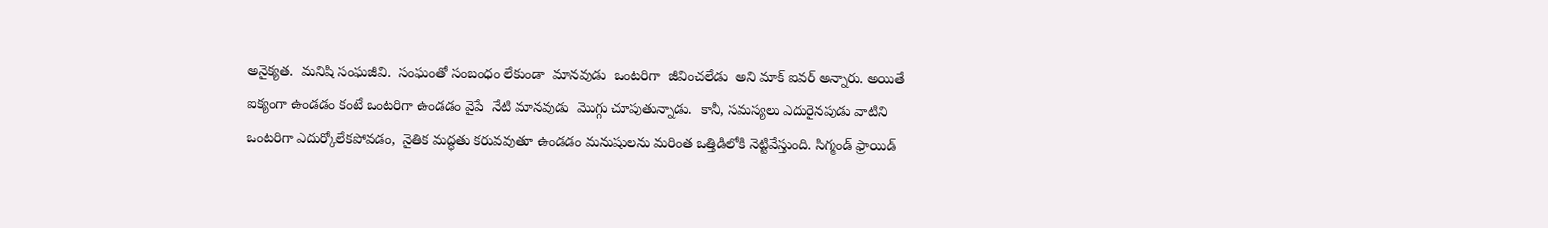అనైక్యత.  మనిషి సంఘజీవి.  సంఘంతో సంబంధం లేకుండా  మానవుడు  ఒంటరిగా  జీవించలేడు  అని మాక్ ఐవర్ అన్నారు. అయితే ఐక్యంగా ఉండడం కంటే ఒంటరిగా ఉండడం వైపే  నేటి మానవుడు  మొగ్గు చూపుతున్నాడు.  కానీ, సమస్యలు ఎదురైనపుడు వాటిని ఒంటరిగా ఎదుర్కోలేకపోవడం,  నైతిక మద్ధతు కరువవుతూ ఉండడం మనుషులను మరింత ఒత్తిడిలోకి నెట్టివేస్తుంది. సిగ్మండ్ ఫ్రాయిడ్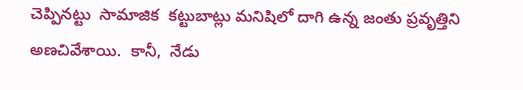చెప్పినట్టు  సామాజిక  కట్టుబాట్లు మనిషిలో దాగి ఉన్న జంతు ప్రవృత్తిని అణచివేశాయి.  కానీ,  నేడు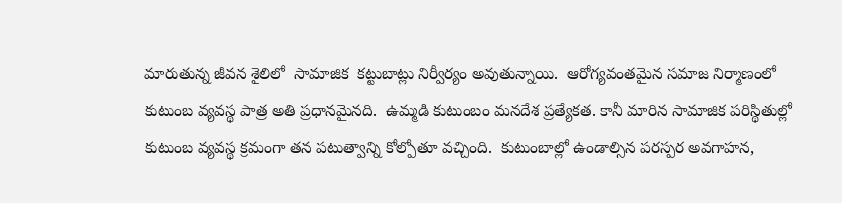మారుతున్న జీవన శైలిలో  సామాజిక  కట్టుబాట్లు నిర్వీర్యం అవుతున్నాయి.  ఆరోగ్యవంతమైన సమాజ నిర్మాణంలో కుటుంబ వ్యవస్థ పాత్ర అతి ప్రధానమైనది.  ఉమ్మడి కుటుంబం మనదేశ ప్రత్యేకత. కానీ మారిన సామాజిక పరిస్థితుల్లో కుటుంబ వ్యవస్థ క్రమంగా తన పటుత్వాన్ని కోల్పోతూ వచ్చింది.  కుటుంబాల్లో ఉండాల్సిన పరస్పర అవగాహన,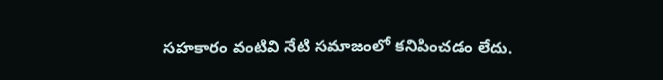సహకారం వంటివి నేటి సమాజంలో కనిపించడం లేదు.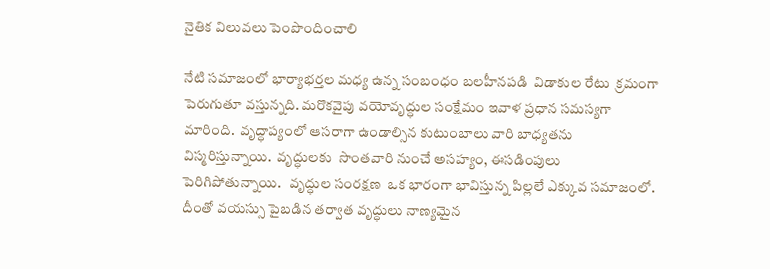నైతిక విలువలు పెంపొందించాలి

నేటి సమాజంలో భార్యాభర్తల మధ్య ఉన్న సంబంధం బలహీనపడి  విడాకుల రేటు  క్రమంగా పెరుగుతూ వస్తున్నది. మరొకవైపు వయోవృద్ధుల సంక్షేమం ఇవాళ ప్రధాన సమస్యగా  మారింది.  వృద్ధాప్యంలో ఆసరాగా ఉండాల్సిన కుటుంబాలు వారి బాధ్యతను  విస్మరిస్తున్నాయి.  వృద్ధులకు  సొంతవారి నుంచే అసహ్యం, ఈసడింపులు పెరిగిపోతున్నాయి.   వృద్ధుల సంరక్షణ  ఒక భారంగా భావిస్తున్న పిల్లలే ఎక్కువ సమాజంలో.  దీంతో వయస్సు పైబడిన తర్వాత వృద్ధులు నాణ్యమైన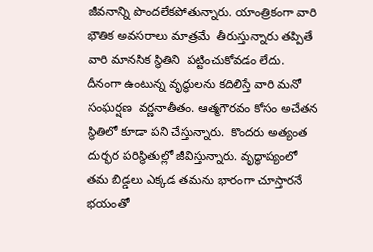జీవనాన్ని పొందలేకపోతున్నారు. యాంత్రికంగా వారి భౌతిక అవసరాలు మాత్రమే  తీరుస్తున్నారు తప్పితే వారి మానసిక స్థితిని  పట్టించుకోవడం లేదు.  దీనంగా ఉంటున్న వృద్ధులను కదిలిస్తే వారి మనో సంఘర్షణ  వర్ణనాతీతం. ఆత్మగౌరవం కోసం అచేతన స్థితిలో కూడా పని చేస్తున్నారు.  కొందరు అత్యంత దుర్భర పరిస్థితుల్లో జీవిస్తున్నారు. వృద్ధాప్యంలో తమ బిడ్డలు ఎక్కడ తమను భారంగా చూస్తారనే భయంతో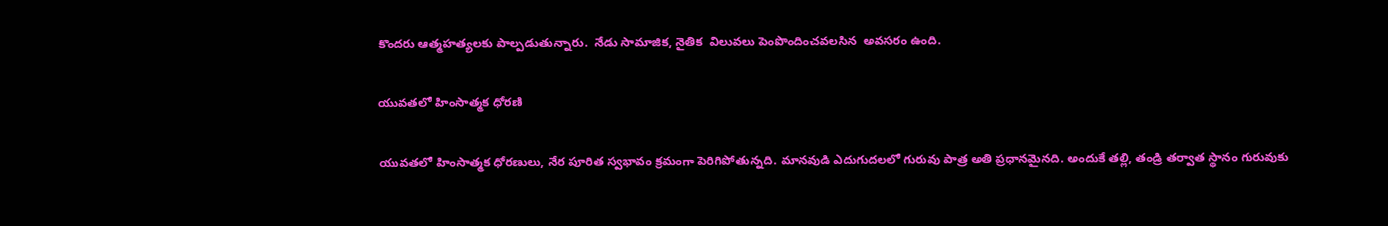కొందరు ఆత్మహత్యలకు పాల్పడుతున్నారు.  నేడు సామాజిక, నైతిక  విలువలు పెంపొందించవలసిన  అవసరం ఉంది.

యువతలో హింసాత్మక ధోరణి

యువతలో హింసాత్మక ధోరణులు, నేర పూరిత స్వభావం క్రమంగా పెరిగిపోతున్నది. మానవుడి ఎదుగుదలలో గురువు పాత్ర అతి ప్రధానమైనది. అందుకే తల్లి, తండ్రి తర్వాత స్థానం గురువుకు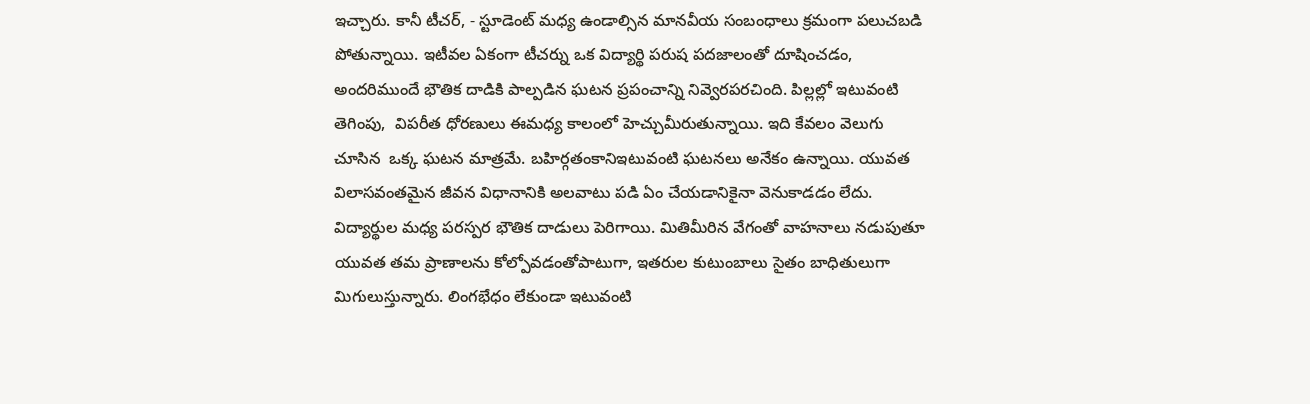ఇచ్చారు. కానీ టీచర్, - స్టూడెంట్ మధ్య ఉండాల్సిన మానవీయ సంబంధాలు క్రమంగా పలుచబడి పోతున్నాయి. ఇటీవల ఏకంగా టీచర్ను ఒక విద్యార్థి పరుష పదజాలంతో దూషించడం,  అందరిముందే భౌతిక దాడికి పాల్పడిన ఘటన ప్రపంచాన్ని నివ్వెరపరచింది. పిల్లల్లో ఇటువంటి తెగింపు,  విపరీత ధోరణులు ఈమధ్య కాలంలో హెచ్చుమీరుతున్నాయి. ఇది కేవలం వెలుగు చూసిన  ఒక్క ఘటన మాత్రమే. బహిర్గతంకానిఇటువంటి ఘటనలు అనేకం ఉన్నాయి. యువత విలాసవంతమైన జీవన విధానానికి అలవాటు పడి ఏం చేయడానికైనా వెనుకాడడం లేదు. విద్యార్థుల మధ్య పరస్పర భౌతిక దాడులు పెరిగాయి. మితిమీరిన వేగంతో వాహనాలు నడుపుతూ యువత తమ ప్రాణాలను కోల్పోవడంతోపాటుగా, ఇతరుల కుటుంబాలు సైతం బాధితులుగా మిగులుస్తున్నారు. లింగభేధం లేకుండా ఇటువంటి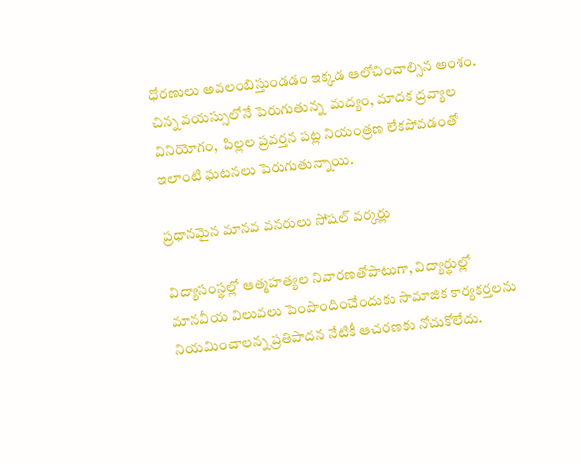ధోరణులు అవలంబిస్తుండడం ఇక్కడ ఆలోచించాల్సిన అంశం. చిన్న వయస్సులోనే పెరుగుతున్న  మద్యం, మాదక ద్రవ్యాల వినియోగం,  పిల్లల ప్రవర్తన పట్ల నియంత్రణ లేకపోవడంతో ఇలాంటి ఘటనలు పెరుగుతున్నాయి.

ప్రధానమైన మానవ వనరులు సోషల్ వర్కర్లు

విద్యాసంస్థల్లో ఆత్మహత్యల నివారణతోపాటుగా, విద్యార్థుల్లో మానవీయ విలువలు పెంపొందించేందుకు సామాజిక కార్యకర్తలను నియమించాలన్న ప్రతిపాదన నేటికీ ఆచరణకు నోచుకోలేదు.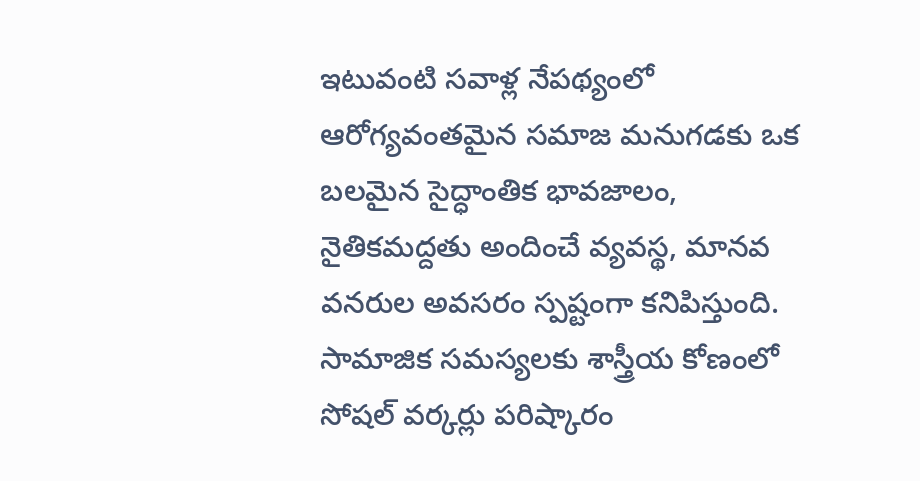ఇటువంటి సవాళ్ల నేపథ్యంలో ఆరోగ్యవంతమైన సమాజ మనుగడకు ఒక బలమైన సైద్ధాంతిక భావజాలం, నైతికమద్దతు అందించే వ్యవస్థ, మానవ వనరుల అవసరం స్పష్టంగా కనిపిస్తుంది.  సామాజిక సమస్యలకు శాస్త్రీయ కోణంలో సోషల్ వర్కర్లు పరిష్కారం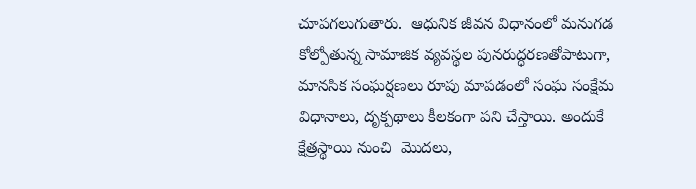చూపగలుగుతారు.  ఆధునిక జీవన విధానంలో మనుగడ కోల్పోతున్న సామాజిక వ్యవస్థల పునరుద్ధరణతోపాటుగా,  మానసిక సంఘర్షణలు రూపు మాపడంలో సంఘ సంక్షేమ విధానాలు, దృక్పథాలు కీలకంగా పని చేస్తాయి. అందుకే  క్షేత్రస్థాయి నుంచి  మొదలు,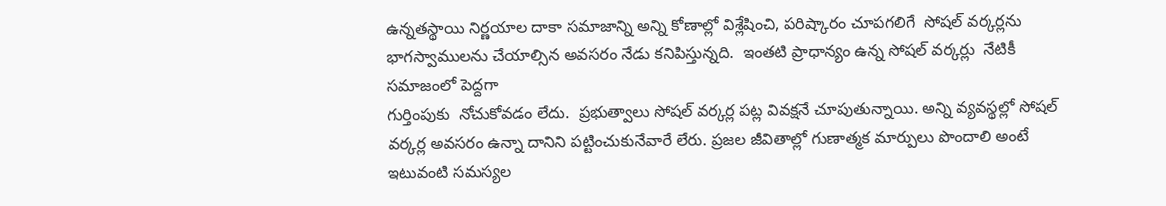ఉన్నతస్థాయి నిర్ణయాల దాకా సమాజాన్ని అన్ని కోణాల్లో విశ్లేషించి, పరిష్కారం చూపగలిగే  సోషల్ వర్కర్లను భాగస్వాములను చేయాల్సిన అవసరం నేడు కనిపిస్తున్నది.  ఇంతటి ప్రాధాన్యం ఉన్న సోషల్ వర్కర్లు  నేటికీ సమాజంలో పెద్దగా
గుర్తింపుకు  నోచుకోవడం లేదు.  ప్రభుత్వాలు సోషల్ వర్కర్ల పట్ల వివక్షనే చూపుతున్నాయి. అన్ని వ్యవస్థల్లో సోషల్ వర్కర్ల అవసరం ఉన్నా దానిని పట్టించుకునేవారే లేరు. ప్రజల జీవితాల్లో గుణాత్మక మార్పులు పొందాలి అంటే ఇటువంటి సమస్యల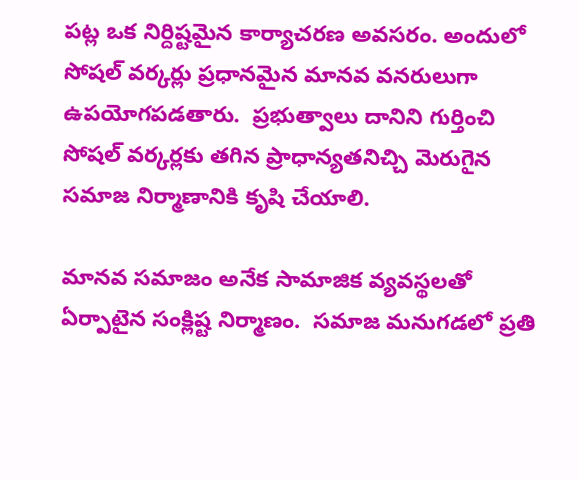పట్ల ఒక నిర్దిష్టమైన కార్యాచరణ అవసరం. అందులో సోషల్ వర్కర్లు ప్రధానమైన మానవ వనరులుగా ఉపయోగపడతారు.  ప్రభుత్వాలు దానిని గుర్తించి సోషల్ వర్కర్లకు తగిన ప్రాధాన్యతనిచ్చి మెరుగైన సమాజ నిర్మాణానికి కృషి చేయాలి.

మానవ సమాజం అనేక సామాజిక వ్యవస్థలతో ఏర్పాటైన సంక్లిష్ట నిర్మాణం.  సమాజ మనుగడలో ప్రతి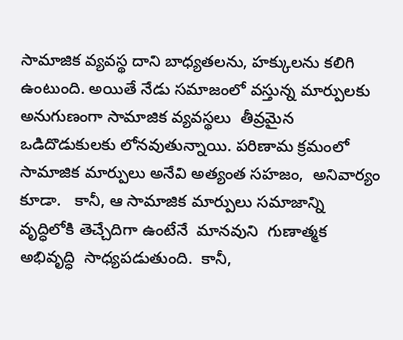సామాజిక వ్యవస్థ దాని బాధ్యతలను, హక్కులను కలిగి ఉంటుంది. అయితే నేడు సమాజంలో వస్తున్న మార్పులకు అనుగుణంగా సామాజిక వ్యవస్థలు  తీవ్రమైన ఒడిదొడుకులకు లోనవుతున్నాయి. పరిణామ క్రమంలో  సామాజిక మార్పులు అనేవి అత్యంత సహజం,  అనివార్యం కూడా.   కానీ, ఆ సామాజిక మార్పులు సమాజాన్ని  వృద్ధిలోకి తెచ్చేదిగా ఉంటేనే  మానవుని  గుణాత్మక అభివృద్ధి  సాధ్యపడుతుంది.  కానీ,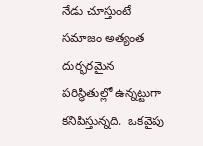నేడు చూస్తుంటే సమాజం అత్యంత దుర్భరమైన పరిస్థితుల్లో ఉన్నట్టుగా కనిపిస్తున్నది.  ఒకవైపు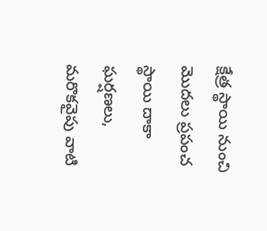క్షేత్ర స్థాయి నుంచి మొదలు ప్రపంచ స్థాయి దాకా ఘర్షణలు,  మరొకవైపు వాటి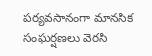పర్యవసానంగా మానసిక సంఘర్షణలు వెరసి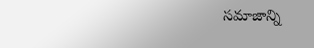సమాజాన్ని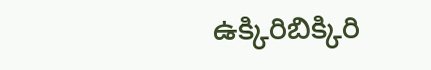ఉక్కిరిబిక్కిరి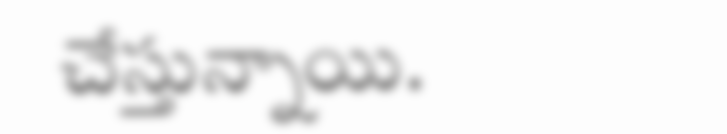చేస్తున్నాయి.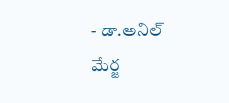- డా.అనిల్ మేర్జ